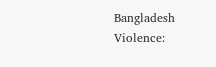Bangladesh Violence: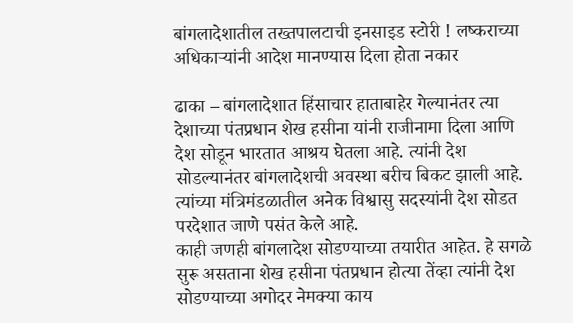बांगलादेशातील तख्तपालटाची इनसाइड स्टोरी ! लष्कराच्या अधिकाऱ्यांनी आदेश मानण्यास दिला होता नकार

ढाका – बांगलादेशात हिंसाचार हाताबाहेर गेल्यानंतर त्या देशाच्या पंतप्रधान शेख हसीना यांनी राजीनामा दिला आणि देश सोडून भारतात आश्रय घेतला आहे. त्यांनी देश सोडल्यानंतर बांगलादेशची अवस्था बरीच बिकट झाली आहे. त्यांच्या मंत्रिमंडळातील अनेक विश्वासु सदस्यांनी देश सोडत परदेशात जाणे पसंत केले आहे.
काही जणही बांगलादेश सोडण्याच्या तयारीत आहेत. हे सगळे सुरू असताना शेख हसीना पंतप्रधान होत्या तेंव्हा त्यांनी देश सोडण्याच्या अगोदर नेमक्या काय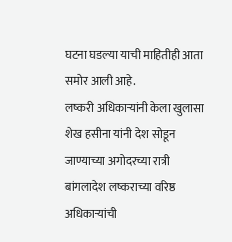घटना घडल्या याची माहितीही आता समोर आली आहे.
लष्करी अधिकाऱ्यांनी केला खुलासा
शेख हसीना यांनी देश सोडून जाण्याच्या अगोदरच्या रात्री बांगलादेश लष्कराच्या वरिष्ठ अधिकाऱ्यांची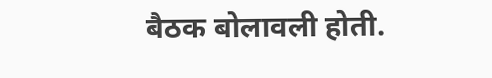बैठक बोलावली होती.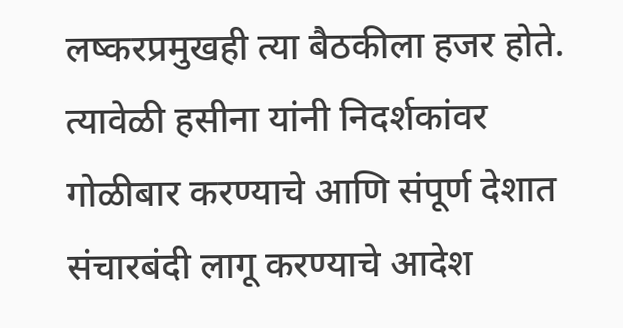लष्करप्रमुखही त्या बैठकीला हजर होते. त्यावेळी हसीना यांनी निदर्शकांवर गोळीबार करण्याचे आणि संपूर्ण देशात संचारबंदी लागू करण्याचे आदेश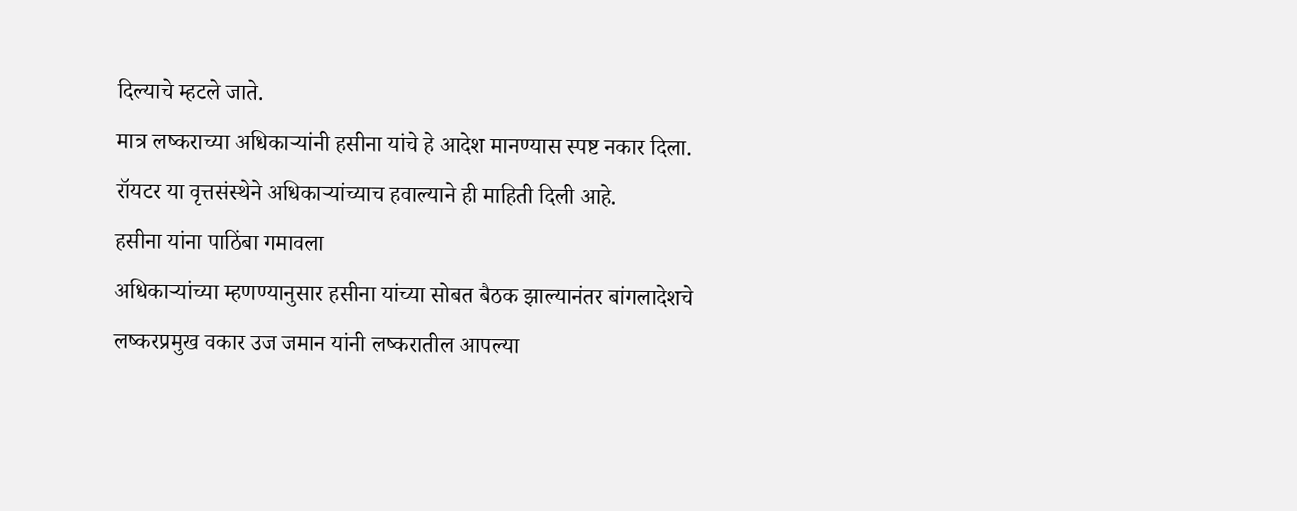दिल्याचे म्हटले जाते.
मात्र लष्कराच्या अधिकाऱ्यांनी हसीना यांचे हे आदेश मानण्यास स्पष्ट नकार दिला. रॉयटर या वृत्तसंस्थेने अधिकाऱ्यांच्याच हवाल्याने ही माहिती दिली आहे.
हसीना यांना पाठिंबा गमावला
अधिकाऱ्यांच्या म्हणण्यानुसार हसीना यांच्या सोबत बैठक झाल्यानंतर बांगलादेशचे लष्करप्रमुख वकार उज जमान यांनी लष्करातील आपल्या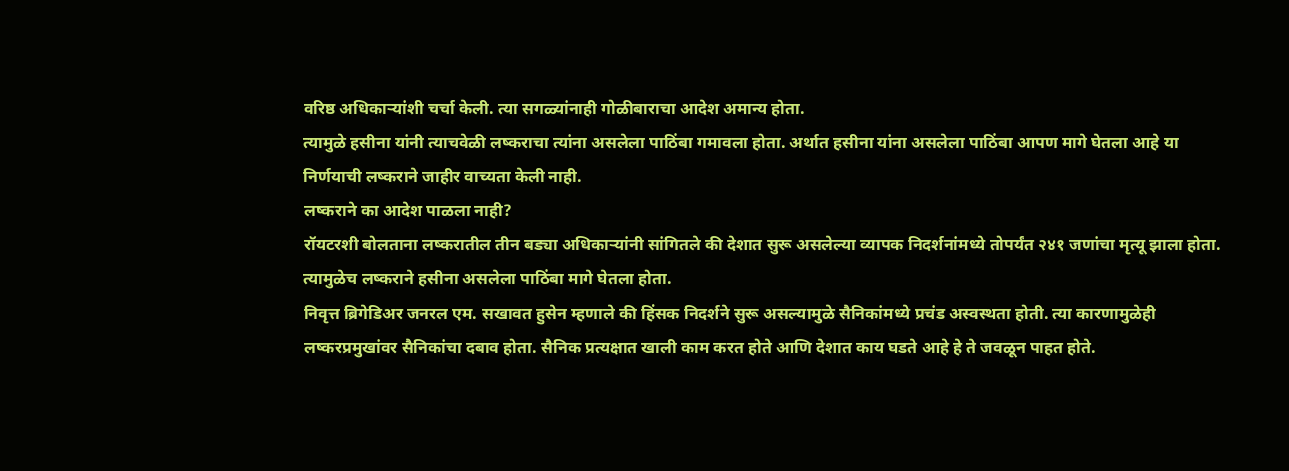वरिष्ठ अधिकाऱ्यांशी चर्चा केली. त्या सगळ्यांनाही गोळीबाराचा आदेश अमान्य होता.
त्यामुळे हसीना यांनी त्याचवेळी लष्कराचा त्यांना असलेला पाठिंबा गमावला होता. अर्थात हसीना यांना असलेला पाठिंबा आपण मागे घेतला आहे या निर्णयाची लष्कराने जाहीर वाच्यता केली नाही.
लष्कराने का आदेश पाळला नाही?
रॉयटरशी बोलताना लष्करातील तीन बड्या अधिकाऱ्यांनी सांगितले की देशात सुरू असलेल्या व्यापक निदर्शनांमध्ये तोपर्यंत २४१ जणांचा मृत्यू झाला होता. त्यामुळेच लष्कराने हसीना असलेला पाठिंबा मागे घेतला होता.
निवृत्त ब्रिगेडिअर जनरल एम. सखावत हुसेन म्हणाले की हिंसक निदर्शने सुरू असल्यामुळे सैनिकांमध्ये प्रचंड अस्वस्थता होती. त्या कारणामुळेही लष्करप्रमुखांवर सैनिकांचा दबाव होता. सैनिक प्रत्यक्षात खाली काम करत होते आणि देशात काय घडते आहे हे ते जवळून पाहत होते.